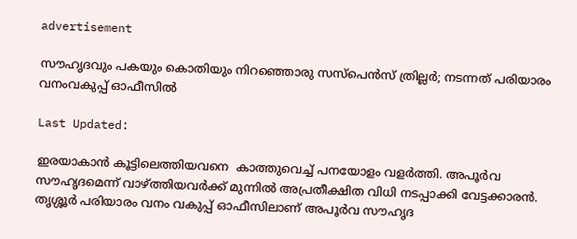advertisement

സൗഹൃദവും പകയും കൊതിയും നിറഞ്ഞൊരു സസ്പെൻസ് ത്രില്ലർ; നടന്നത് പരിയാരം വനംവകുപ്പ് ഓഫീസിൽ

Last Updated:

ഇരയാകാൻ കൂട്ടിലെത്തിയവനെ  കാത്തുവെച്ച് പനയോളം വളർത്തി. അപൂർവ സൗഹൃദമെന്ന് വാഴ്ത്തിയവർക്ക് മുന്നിൽ അപ്രതീക്ഷിത വിധി നടപ്പാക്കി വേട്ടക്കാരൻ. തൃശ്ശൂർ പരിയാരം വനം വകുപ്പ് ഓഫീസിലാണ് അപൂർവ സൗഹൃദ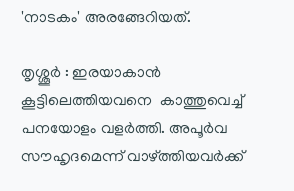'നാടകം' അരങ്ങേറിയത്.

തൃശ്ശൂർ : ഇരയാകാൻ കൂട്ടിലെത്തിയവനെ  കാത്തുവെച്ച് പനയോളം വളർത്തി. അപൂർവ സൗഹൃദമെന്ന് വാഴ്ത്തിയവർക്ക്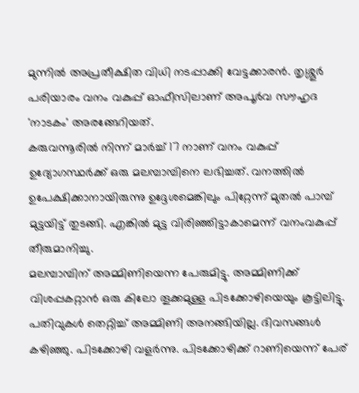മുന്നിൽ അപ്രതീക്ഷിത വിധി നടപ്പാക്കി വേട്ടക്കാരൻ. തൃശ്ശൂർ പരിയാരം വനം വകുപ്പ് ഓഫീസിലാണ് അപൂർവ സൗഹൃദ 'നാടകം' അരങ്ങേറിയത്.
കരുവന്നൂരിൽ നിന്ന് മാർച്ച് 17 നാണ് വനം വകുപ്പ് ഉദ്യോഗസ്ഥർക്ക് ഒരു മലമ്പാമ്പിനെ ലഭിച്ചത്. വനത്തിൽ ഉപേക്ഷിക്കാനായിരുന്നു ഉദ്ദേശമെങ്കിലും പിറ്റേന്ന് മുതൽ പാമ്പ് മുട്ടയിട്ട് തുടങ്ങി. എങ്കിൽ മുട്ട വിരിഞ്ഞിട്ടാകാമെന്ന് വനംവകുപ്പ് തീരുമാനിച്ചു.
മലമ്പാമ്പിന് അമ്മിണിയെന്ന പേരുമിട്ടു. അമ്മിണിക്ക് വിശപ്പകറ്റാൻ ഒരു കിലോ തൂക്കമുള്ള പിടക്കോഴിയെയും കൂട്ടിലിട്ടു. പതിവുകൾ തെറ്റിച്ച് അമ്മിണി അനങ്ങിയില്ല. ദിവസങ്ങൾ കഴിഞ്ഞു. പിടക്കോഴി വളർന്നു. പിടക്കോഴിക്ക് റാണിയെന്ന് പേര്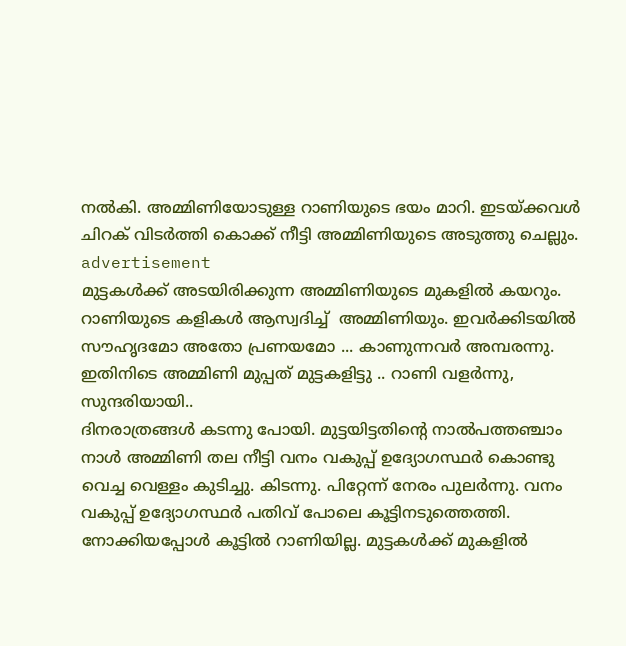നൽകി. അമ്മിണിയോടുള്ള റാണിയുടെ ഭയം മാറി. ഇടയ്ക്കവൾ  ചിറക് വിടർത്തി കൊക്ക് നീട്ടി അമ്മിണിയുടെ അടുത്തു ചെല്ലും.
advertisement
മുട്ടകൾക്ക് അടയിരിക്കുന്ന അമ്മിണിയുടെ മുകളിൽ കയറും. റാണിയുടെ കളികൾ ആസ്വദിച്ച്  അമ്മിണിയും. ഇവർക്കിടയിൽ സൗഹൃദമോ അതോ പ്രണയമോ ... കാണുന്നവർ അമ്പരന്നു.
ഇതിനിടെ അമ്മിണി മുപ്പത് മുട്ടകളിട്ടു .. റാണി വളർന്നു, സുന്ദരിയായി..
ദിനരാത്രങ്ങൾ കടന്നു പോയി. മുട്ടയിട്ടതിൻ്റെ നാൽപത്തഞ്ചാം നാൾ അമ്മിണി തല നീട്ടി വനം വകുപ്പ് ഉദ്യോഗസ്ഥർ കൊണ്ടു വെച്ച വെള്ളം കുടിച്ചു. കിടന്നു. പിറ്റേന്ന് നേരം പുലർന്നു. വനം വകുപ്പ് ഉദ്യോഗസ്ഥർ പതിവ് പോലെ കൂട്ടിനടുത്തെത്തി. നോക്കിയപ്പോൾ കൂട്ടിൽ റാണിയില്ല. മുട്ടകൾക്ക് മുകളിൽ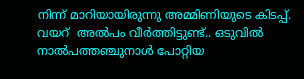നിന്ന് മാറിയായിരുന്നു അമ്മിണിയുടെ കിടപ്പ്. വയറ്  അൽപം വീർത്തിട്ടുണ്ട്.. ഒടുവിൽ നാൽപത്തഞ്ചുനാൾ പോറ്റിയ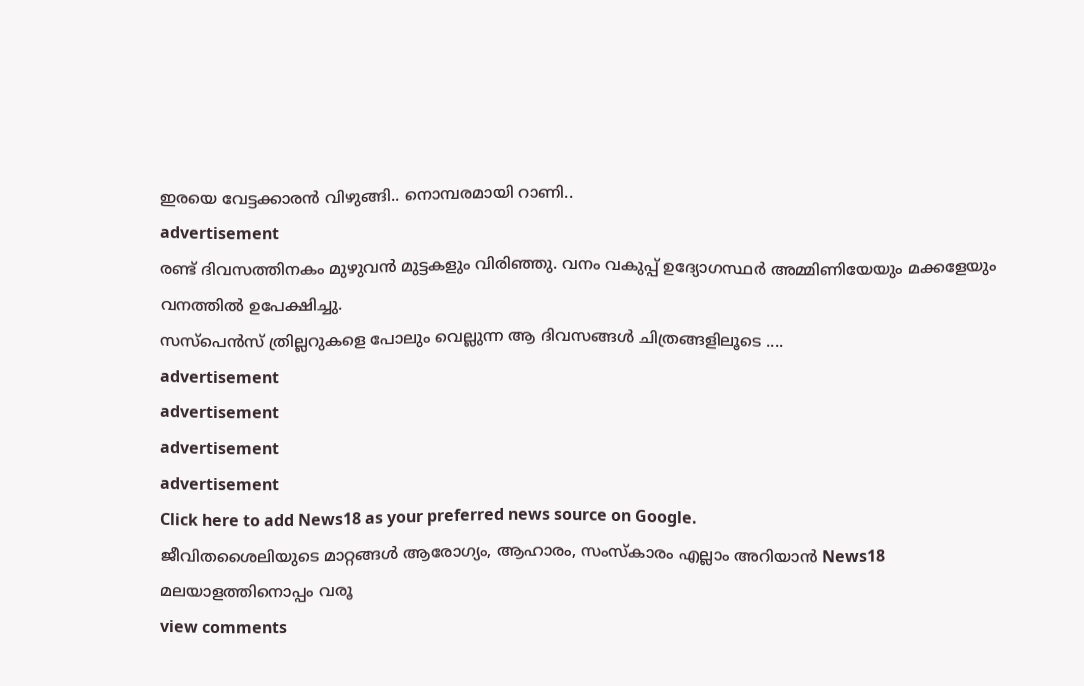ഇരയെ വേട്ടക്കാരൻ വിഴുങ്ങി.. നൊമ്പരമായി റാണി..
advertisement
രണ്ട് ദിവസത്തിനകം മുഴുവൻ മുട്ടകളും വിരിഞ്ഞു. വനം വകുപ്പ് ഉദ്യോഗസ്ഥർ അമ്മിണിയേയും മക്കളേയും വനത്തിൽ ഉപേക്ഷിച്ചു.
സസ്പെൻസ് ത്രില്ലറുകളെ പോലും വെല്ലുന്ന ആ ദിവസങ്ങൾ ചിത്രങ്ങളിലൂടെ ....
advertisement
advertisement
advertisement
advertisement
Click here to add News18 as your preferred news source on Google.
ജീവിതശൈലിയുടെ മാറ്റങ്ങൾ ആരോഗ്യം, ആഹാരം, സംസ്കാരം എല്ലാം അറിയാൻ News18 മലയാളത്തിനൊപ്പം വരൂ
view comments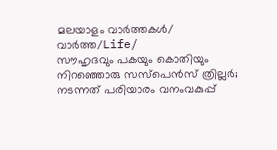മലയാളം വാർത്തകൾ/ വാർത്ത/Life/
സൗഹൃദവും പകയും കൊതിയും നിറഞ്ഞൊരു സസ്പെൻസ് ത്രില്ലർ; നടന്നത് പരിയാരം വനംവകുപ്പ്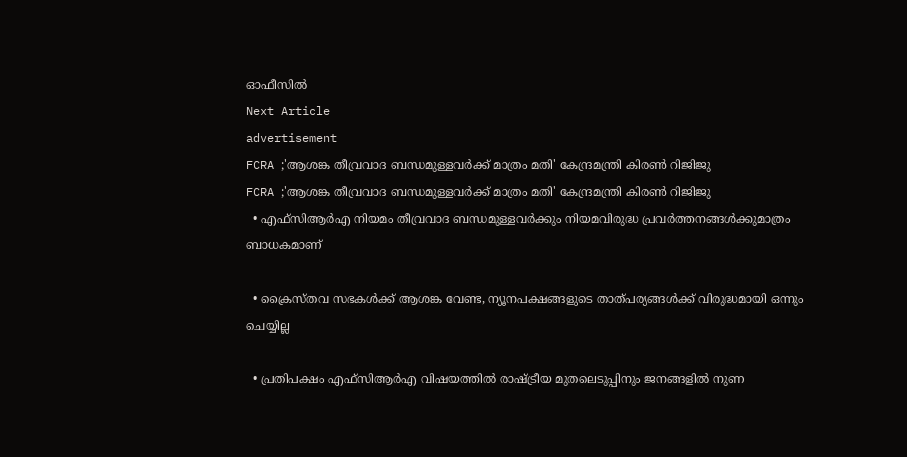ഓഫീസിൽ
Next Article
advertisement
FCRA ;'ആശങ്ക തീവ്രവാദ ബന്ധമുള്ളവർക്ക് മാത്രം മതി' കേന്ദ്രമന്ത്രി കിരണ്‍ റിജിജു
FCRA ;'ആശങ്ക തീവ്രവാദ ബന്ധമുള്ളവർക്ക് മാത്രം മതി' കേന്ദ്രമന്ത്രി കിരണ്‍ റിജിജു
  • എഫ്‌സിആർഎ നിയമം തീവ്രവാദ ബന്ധമുള്ളവർക്കും നിയമവിരുദ്ധ പ്രവർത്തനങ്ങൾക്കുമാത്രം ബാധകമാണ്

  • ക്രൈസ്തവ സഭകൾക്ക് ആശങ്ക വേണ്ട, ന്യൂനപക്ഷങ്ങളുടെ താത്പര്യങ്ങൾക്ക് വിരുദ്ധമായി ഒന്നും ചെയ്യില്ല

  • പ്രതിപക്ഷം എഫ്‌സിആർഎ വിഷയത്തിൽ രാഷ്ട്രീയ മുതലെടുപ്പിനും ജനങ്ങളിൽ നുണ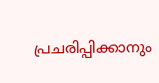പ്രചരിപ്പിക്കാനും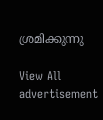ശ്രമിക്കുന്നു

View All
advertisement